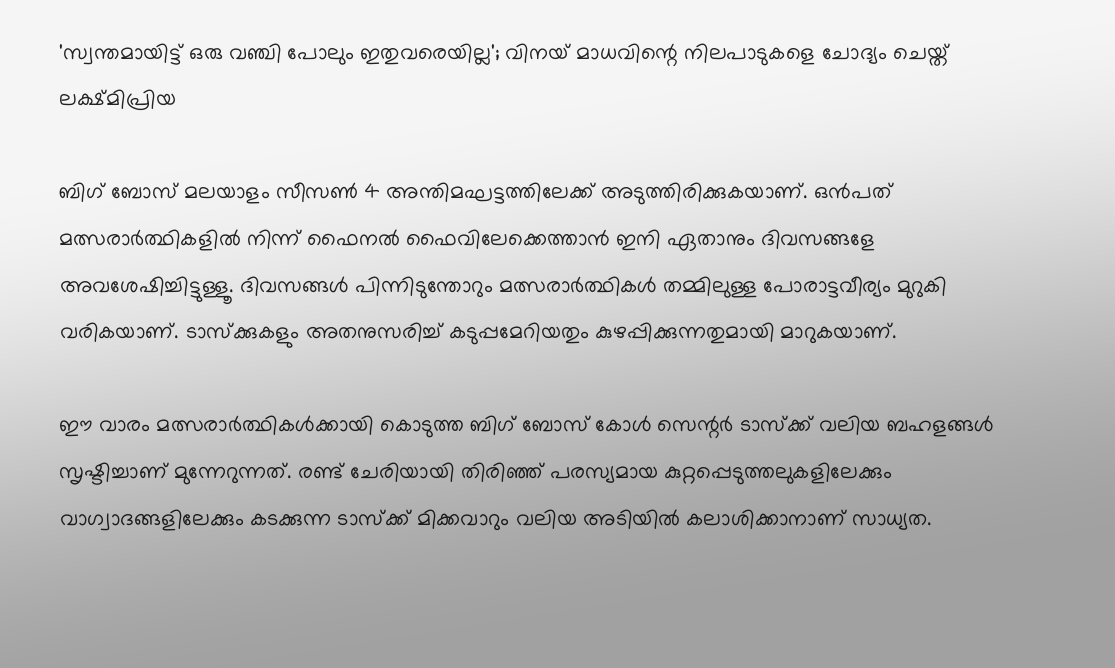'സ്വന്തമായിട്ട് ഒരു വഞ്ചി പോലും ഇതുവരെയില്ല'; വിനയ് മാധവിന്റെ നിലപാടുകളെ ചോദ്യം ചെയ്ത് ലക്ഷ്മിപ്രിയ

ബിഗ് ബോസ് മലയാളം സീസണ്‍ 4 അന്തിമഘട്ടത്തിലേക്ക് അടുത്തിരിക്കുകയാണ്. ഒന്‍പത് മത്സരാര്‍ത്ഥികളില്‍ നിന്ന് ഫൈനല്‍ ഫൈവിലേക്കെത്താന്‍ ഇനി ഏതാനും ദിവസങ്ങളേ അവശേഷിച്ചിട്ടുള്ളൂ. ദിവസങ്ങള്‍ പിന്നിടുന്തോറും മത്സരാര്‍ത്ഥികള്‍ തമ്മിലുള്ള പോരാട്ടവീര്യം മുറുകി വരികയാണ്. ടാസ്‌ക്കുകളും അതനുസരിച്ച് കടുപ്പമേറിയതും കുഴപ്പിക്കുന്നതുമായി മാറുകയാണ്.

ഈ വാരം മത്സരാര്‍ത്ഥികള്‍ക്കായി കൊടുത്ത ബിഗ് ബോസ് കോള്‍ സെന്റര്‍ ടാസ്‌ക്ക് വലിയ ബഹളങ്ങള്‍ സൃഷ്ടിച്ചാണ് മുന്നേറുന്നത്. രണ്ട് ചേരിയായി തിരിഞ്ഞ് പരസ്യമായ കുറ്റപ്പെടുത്തലുകളിലേക്കും വാഗ്വാദങ്ങളിലേക്കും കടക്കുന്ന ടാസ്‌ക്ക് മിക്കവാറും വലിയ അടിയില്‍ കലാശിക്കാനാണ് സാധ്യത.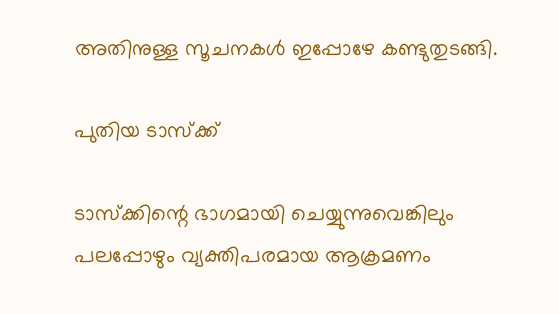അതിനുള്ള സൂചനകള്‍ ഇപ്പോഴേ കണ്ടുതുടങ്ങി.

പുതിയ ടാസ്‌ക്ക്

ടാസ്‌ക്കിന്റെ ഭാഗമായി ചെയ്യുന്നുവെങ്കിലും പലപ്പോഴും വ്യക്തിപരമായ ആക്രമണം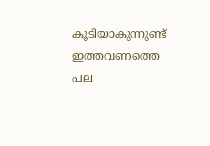കൂടിയാകുന്നുണ്ട് ഇത്തവണത്തെ പല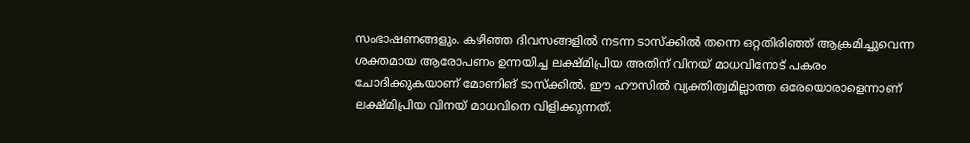സംഭാഷണങ്ങളും. കഴിഞ്ഞ ദിവസങ്ങളില്‍ നടന്ന ടാസ്‌ക്കില്‍ തന്നെ ഒറ്റതിരിഞ്ഞ് ആക്രമിച്ചുവെന്ന ശക്തമായ ആരോപണം ഉന്നയിച്ച ലക്ഷ്മിപ്രിയ അതിന് വിനയ് മാധവിനോട് പകരം ചോദിക്കുകയാണ് മോണിങ് ടാസ്‌ക്കില്‍. ഈ ഹൗസില്‍ വ്യക്തിത്വമില്ലാത്ത ഒരേയൊരാളെന്നാണ് ലക്ഷ്മിപ്രിയ വിനയ് മാധവിനെ വിളിക്കുന്നത്.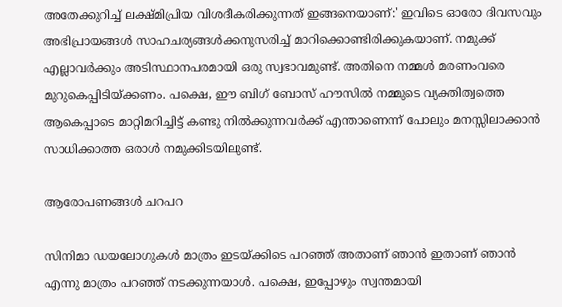അതേക്കുറിച്ച് ലക്ഷ്മിപ്രിയ വിശദീകരിക്കുന്നത് ഇങ്ങനെയാണ്:' ഇവിടെ ഓരോ ദിവസവും അഭിപ്രായങ്ങള്‍ സാഹചര്യങ്ങള്‍ക്കനുസരിച്ച് മാറിക്കൊണ്ടിരിക്കുകയാണ്. നമുക്ക് എല്ലാവര്‍ക്കും അടിസ്ഥാനപരമായി ഒരു സ്വഭാവമുണ്ട്. അതിനെ നമ്മള്‍ മരണംവരെ മുറുകെപ്പിടിയ്ക്കണം. പക്ഷെ, ഈ ബിഗ് ബോസ് ഹൗസില്‍ നമ്മുടെ വ്യക്തിത്വത്തെ ആകെപ്പാടെ മാറ്റിമറിച്ചിട്ട് കണ്ടു നില്‍ക്കുന്നവര്‍ക്ക് എന്താണെന്ന് പോലും മനസ്സിലാക്കാന്‍ സാധിക്കാത്ത ഒരാള്‍ നമുക്കിടയിലുണ്ട്.

ആരോപണങ്ങള്‍ ചറപറ

സിനിമാ ഡയലോഗുകള്‍ മാത്രം ഇടയ്ക്കിടെ പറഞ്ഞ് അതാണ് ഞാന്‍ ഇതാണ് ഞാന്‍ എന്നു മാത്രം പറഞ്ഞ് നടക്കുന്നയാള്‍. പക്ഷെ, ഇപ്പോഴും സ്വന്തമായി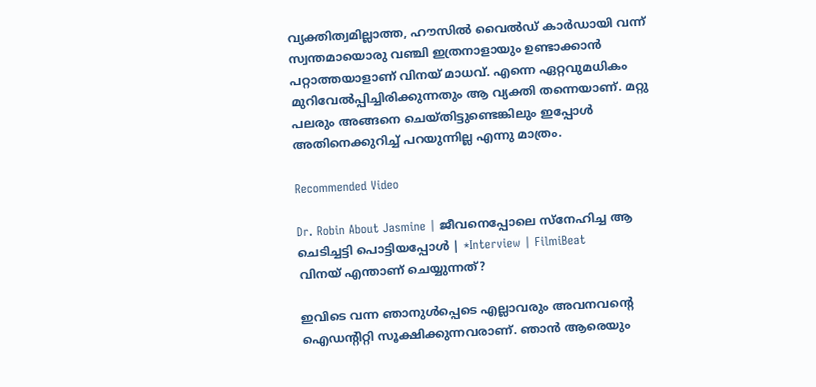വ്യക്തിത്വമില്ലാത്ത, ഹൗസില്‍ വൈല്‍ഡ് കാര്‍ഡായി വന്ന് സ്വന്തമായൊരു വഞ്ചി ഇത്രനാളായും ഉണ്ടാക്കാന്‍ പറ്റാത്തയാളാണ് വിനയ് മാധവ്. എന്നെ ഏറ്റവുമധികം മുറിവേല്‍പ്പിച്ചിരിക്കുന്നതും ആ വ്യക്തി തന്നെയാണ്. മറ്റു പലരും അങ്ങനെ ചെയ്തിട്ടുണ്ടെങ്കിലും ഇപ്പോള്‍ അതിനെക്കുറിച്ച് പറയുന്നില്ല എന്നു മാത്രം.

Recommended Video

Dr. Robin About Jasmine | ജീവനെപ്പോലെ സ്നേഹിച്ച ആ ചെടിച്ചട്ടി പൊട്ടിയപ്പോൾ | *Interview | FilmiBeat
വിനയ് എന്താണ് ചെയ്യുന്നത്?

ഇവിടെ വന്ന ഞാനുള്‍പ്പെടെ എല്ലാവരും അവനവന്റെ ഐഡന്റിറ്റി സൂക്ഷിക്കുന്നവരാണ്. ഞാന്‍ ആരെയും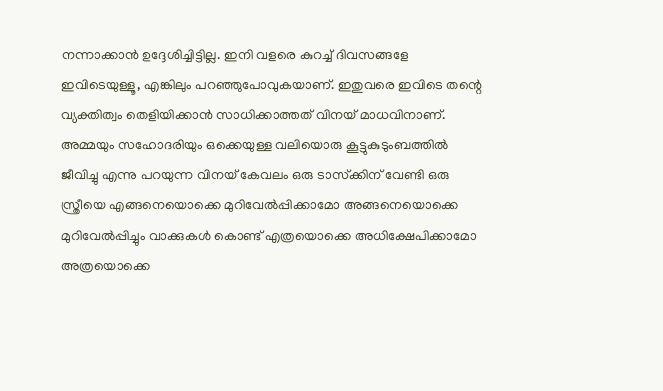നന്നാക്കാന്‍ ഉദ്ദേശിച്ചിട്ടില്ല. ഇനി വളരെ കുറച്ച് ദിവസങ്ങളേ ഇവിടെയുള്ളൂ, എങ്കിലും പറഞ്ഞുപോവുകയാണ്. ഇതുവരെ ഇവിടെ തന്റെ വ്യക്തിത്വം തെളിയിക്കാന്‍ സാധിക്കാത്തത് വിനയ് മാധവിനാണ്. അമ്മയും സഹോദരിയും ഒക്കെയുള്ള വലിയൊരു കൂട്ടുകുടുംബത്തില്‍ ജീവിച്ചു എന്നു പറയുന്ന വിനയ് കേവലം ഒരു ടാസ്‌ക്കിന് വേണ്ടി ഒരു സ്ത്രീയെ എങ്ങനെയൊക്കെ മുറിവേല്‍പ്പിക്കാമോ അങ്ങനെയൊക്കെ മുറിവേല്‍പ്പിച്ചും വാക്കുകള്‍ കൊണ്ട് എത്രയൊക്കെ അധിക്ഷേപിക്കാമോ അത്രയൊക്കെ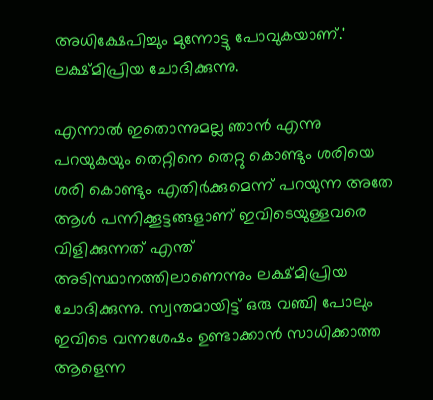അധിക്ഷേപിച്ചും മുന്നോട്ടു പോവുകയാണ്.' ലക്ഷ്മിപ്രിയ ചോദിക്കുന്നു.

എന്നാല്‍ ഇതൊന്നുമല്ല ഞാന്‍ എന്നു പറയുകയും തെറ്റിനെ തെറ്റു കൊണ്ടും ശരിയെ ശരി കൊണ്ടും എതിര്‍ക്കുമെന്ന് പറയുന്ന അതേ ആള്‍ പന്നിക്കൂട്ടങ്ങളാണ് ഇവിടെയുള്ളവരെ വിളിക്കുന്നത് എന്ത് അടിസ്ഥാനത്തിലാണെന്നും ലക്ഷ്മിപ്രിയ ചോദിക്കുന്നു. സ്വന്തമായിട്ട് ഒരു വഞ്ചി പോലും ഇവിടെ വന്നശേഷം ഉണ്ടാക്കാന്‍ സാധിക്കാത്ത ആളെന്ന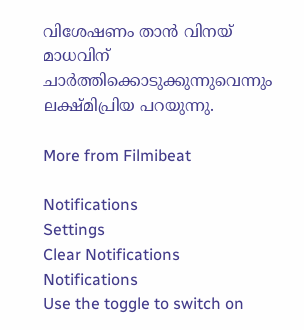വിശേഷണം താന്‍ വിനയ് മാധവിന് ചാര്‍ത്തിക്കൊടുക്കുന്നുവെന്നും ലക്ഷ്മിപ്രിയ പറയുന്നു.

More from Filmibeat

Notifications
Settings
Clear Notifications
Notifications
Use the toggle to switch on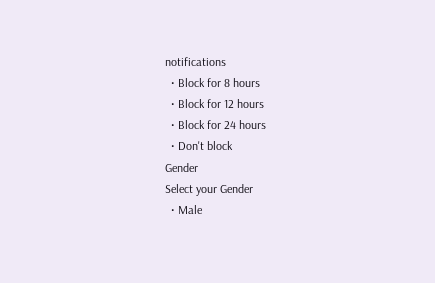notifications
  • Block for 8 hours
  • Block for 12 hours
  • Block for 24 hours
  • Don't block
Gender
Select your Gender
  • Male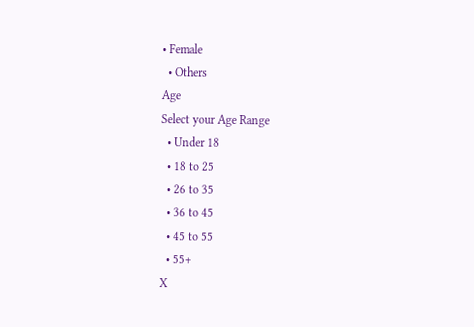• Female
  • Others
Age
Select your Age Range
  • Under 18
  • 18 to 25
  • 26 to 35
  • 36 to 45
  • 45 to 55
  • 55+
X